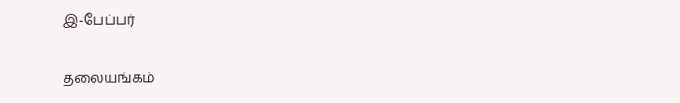இ-பேப்பர்

தலையங்கம்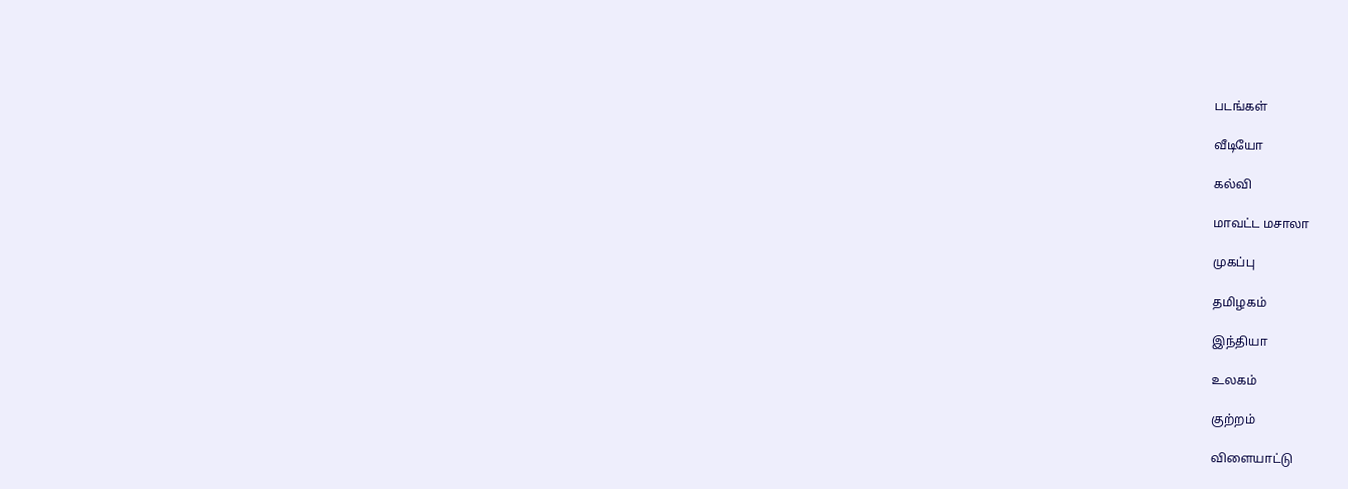படங்கள்

வீடியோ

கல்வி

மாவட்ட மசாலா

முகப்பு

தமிழகம்

இந்தியா

உலகம்

குற்றம்

விளையாட்டு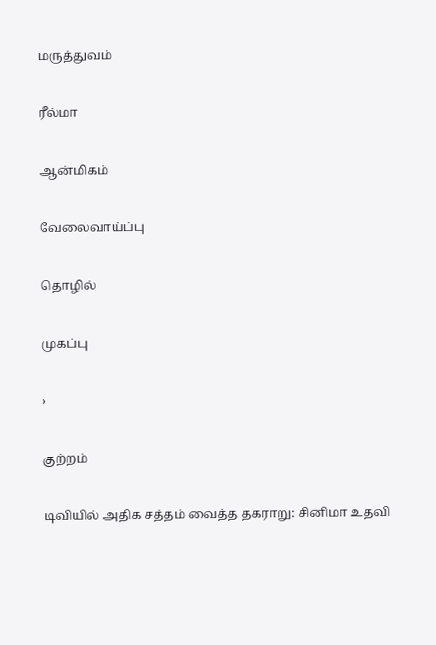மருத்துவம்

ரீல்மா

ஆன்மிகம்

வேலைவாய்ப்பு

தொழில்

முகப்பு

›

குற்றம்

டிவியில் அதிக சத்தம் வைத்த தகராறு: சினிமா உதவி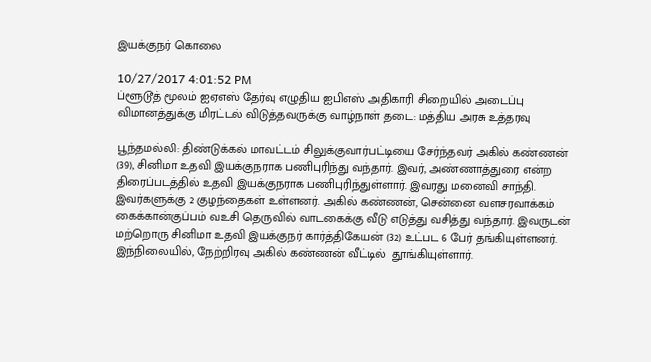இயக்குநர் கொலை

10/27/2017 4:01:52 PM
ப்ளூடூத் மூலம் ஐஏஎஸ் தேர்வு எழுதிய ஐபிஎஸ் அதிகாரி சிறையில் அடைப்பு விமானத்துக்கு மிரட்டல் விடுத்தவருக்கு வாழ்நாள் தடை: மத்திய அரசு உத்தரவு

பூந்தமல்லி: திண்டுக்கல் மாவட்டம் சிலுக்குவார்பட்டியை சேர்ந்தவர் அகில் கண்ணன் (39), சினிமா உதவி இயக்குநராக பணிபுரிந்து வந்தார். இவர், அண்ணாத்துரை என்ற திரைப்படத்தில் உதவி இயக்குநராக பணிபுரிந்துள்ளார். இவரது மனைவி சாந்தி. இவர்களுக்கு 2 குழந்தைகள் உள்ளனர். அகில் கண்ணன், சென்னை வளசரவாக்கம் கைக்கான்குப்பம் வஉசி தெருவில் வாடகைக்கு வீடு எடுத்து வசித்து வந்தார். இவருடன் மற்றொரு சினிமா உதவி இயக்குநர் கார்த்திகேயன் (32) உட்பட 6 பேர் தங்கியுள்ளனர். இந்நிலையில், நேற்றிரவு அகில் கண்ணன் வீட்டில்  தூங்கியுள்ளார்.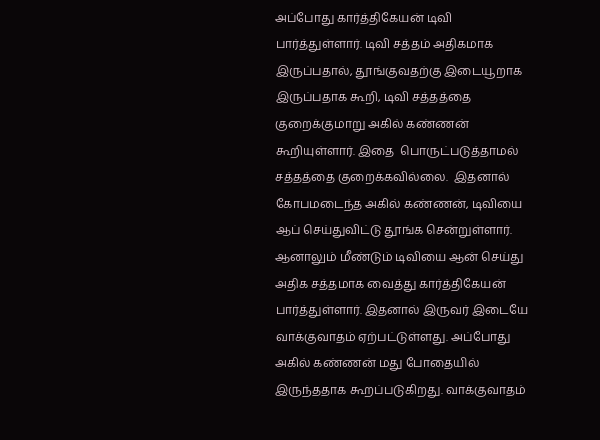அப்போது கார்த்திகேயன் டிவி பார்த்துள்ளார். டிவி சத்தம் அதிகமாக இருப்பதால், தூங்குவதற்கு இடையூறாக இருப்பதாக கூறி, டிவி சத்தத்தை குறைக்குமாறு அகில் கண்ணன் கூறியுள்ளார். இதை  பொருட்படுத்தாமல் சத்தத்தை குறைக்கவில்லை.  இதனால் கோபமடைந்த அகில் கண்ணன், டிவியை ஆப் செய்துவிட்டு தூங்க சென்றுள்ளார். ஆனாலும் மீண்டும் டிவியை ஆன் செய்து அதிக சத்தமாக வைத்து கார்த்திகேயன் பார்த்துள்ளார். இதனால் இருவர் இடையே வாக்குவாதம் ஏற்பட்டுள்ளது. அப்போது அகில் கண்ணன் மது போதையில் இருந்ததாக கூறப்படுகிறது. வாக்குவாதம்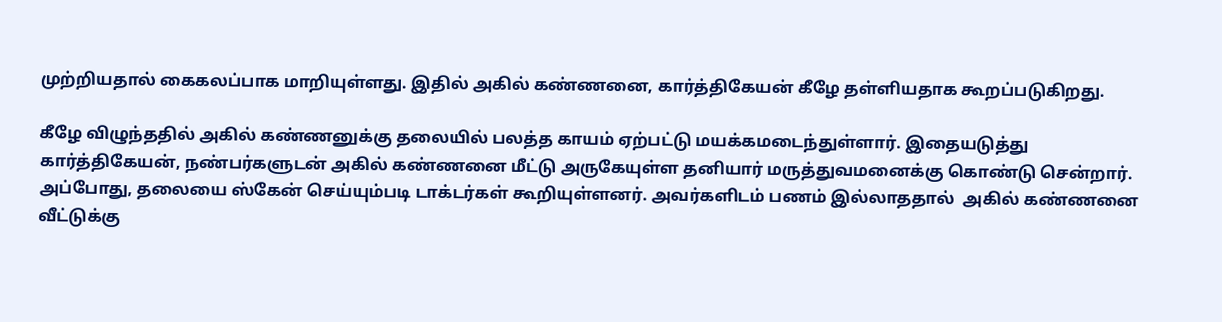முற்றியதால் கைகலப்பாக மாறியுள்ளது. இதில் அகில் கண்ணனை, கார்த்திகேயன் கீழே தள்ளியதாக கூறப்படுகிறது.

கீழே விழுந்ததில் அகில் கண்ணனுக்கு தலையில் பலத்த காயம் ஏற்பட்டு மயக்கமடைந்துள்ளார். இதையடுத்து கார்த்திகேயன், நண்பர்களுடன் அகில் கண்ணனை மீட்டு அருகேயுள்ள தனியார் மருத்துவமனைக்கு கொண்டு சென்றார். அப்போது, தலையை ஸ்கேன் செய்யும்படி டாக்டர்கள் கூறியுள்ளனர். அவர்களிடம் பணம் இல்லாததால்  அகில் கண்ணனை வீட்டுக்கு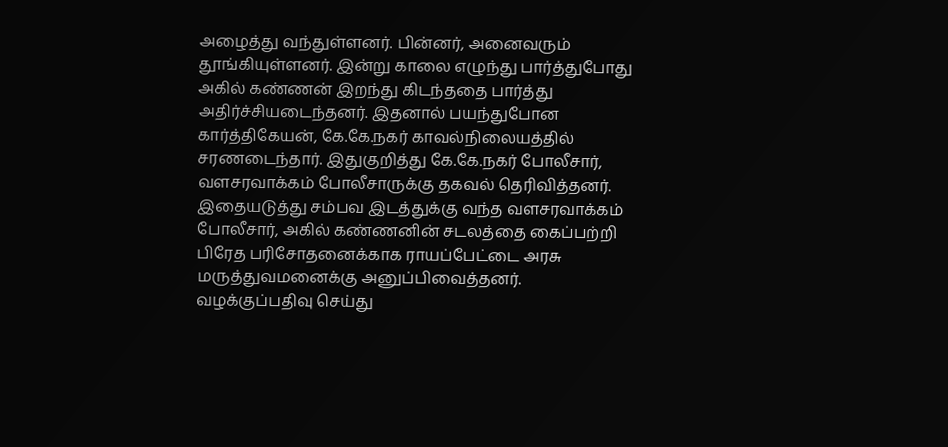அழைத்து வந்துள்ளனர். பின்னர், அனைவரும்  தூங்கியுள்ளனர். இன்று காலை எழுந்து பார்த்துபோது அகில் கண்ணன் இறந்து கிடந்ததை பார்த்து அதிர்ச்சியடைந்தனர். இதனால் பயந்துபோன கார்த்திகேயன், கே.கே.நகர் காவல்நிலையத்தில் சரணடைந்தார். இதுகுறித்து கே.கே.நகர் போலீசார், வளசரவாக்கம் போலீசாருக்கு தகவல் தெரிவித்தனர். இதையடுத்து சம்பவ இடத்துக்கு வந்த வளசரவாக்கம் போலீசார், அகில் கண்ணனின் சடலத்தை கைப்பற்றி பிரேத பரிசோதனைக்காக ராயப்பேட்டை அரசு மருத்துவமனைக்கு அனுப்பிவைத்தனர். வழக்குப்பதிவு செய்து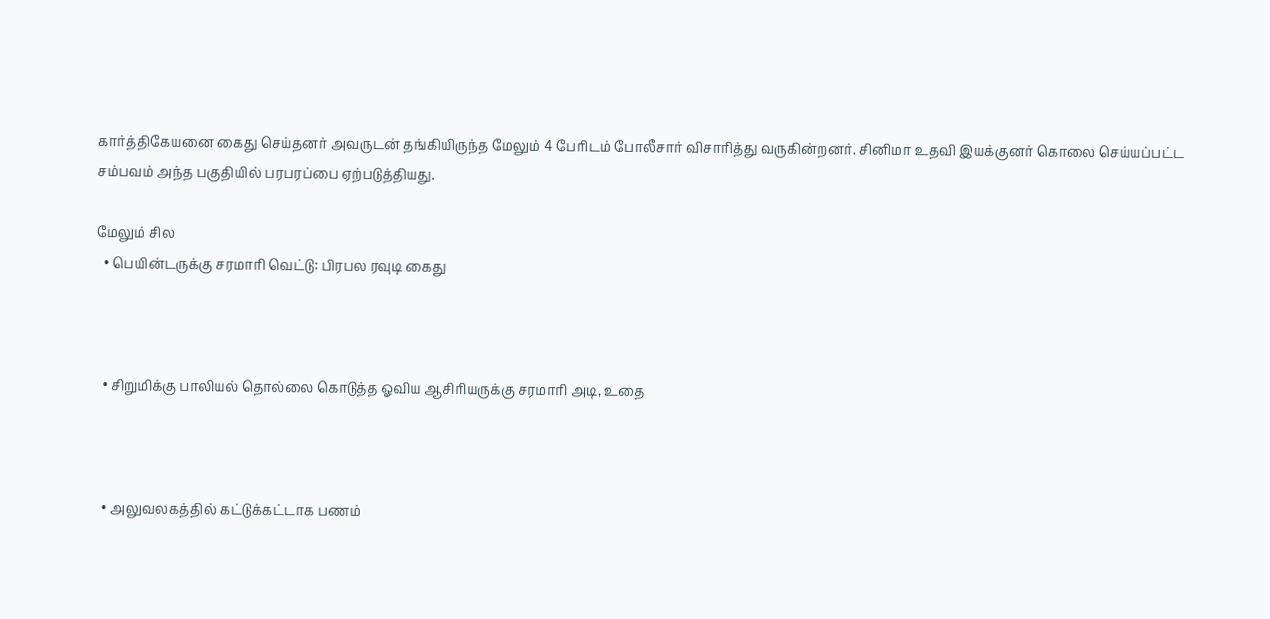கார்த்திகேயனை கைது செய்தனர் அவருடன் தங்கியிருந்த மேலும் 4 பேரிடம் போலீசார் விசாரித்து வருகின்றனர். சினிமா உதவி இயக்குனர் கொலை செய்யப்பட்ட சம்பவம் அந்த பகுதியில் பரபரப்பை ஏற்படுத்தியது.

மேலும் சில
  • பெயின்டருக்கு சரமாரி வெட்டு: பிரபல ரவுடி கைது



  • சிறுமிக்கு பாலியல் தொல்லை கொடுத்த ஓவிய ஆசிரியருக்கு சரமாரி அடி, உதை



  • அலுவலகத்தில் கட்டுக்கட்டாக பணம்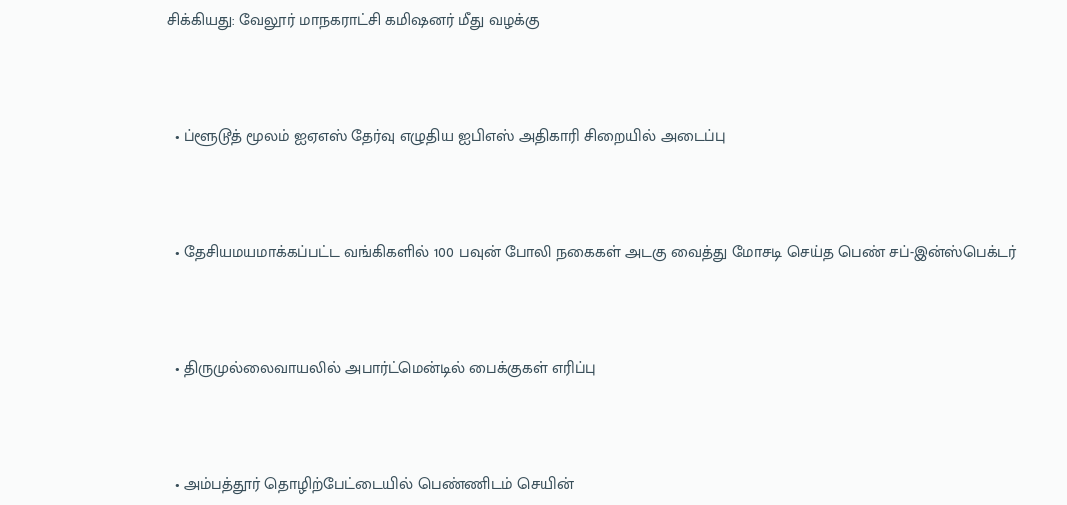சிக்கியது: வேலூர் மாநகராட்சி கமிஷனர் மீது வழக்கு



  • ப்ளூடூத் மூலம் ஐஏஎஸ் தேர்வு எழுதிய ஐபிஎஸ் அதிகாரி சிறையில் அடைப்பு



  • தேசியமயமாக்கப்பட்ட வங்கிகளில் 100 பவுன் போலி நகைகள் அடகு வைத்து மோசடி செய்த பெண் சப்-இன்ஸ்பெக்டர்



  • திருமுல்லைவாயலில் அபார்ட்மென்டில் பைக்குகள் எரிப்பு



  • அம்பத்தூர் தொழிற்பேட்டையில் பெண்ணிடம் செயின்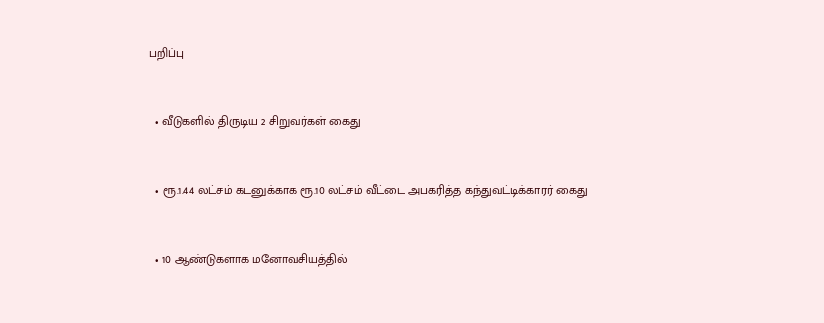பறிப்பு



  • வீடுகளில் திருடிய 2 சிறுவர்கள் கைது



  • ரூ.1.44 லட்சம் கடனுக்காக ரூ.10 லட்சம் வீட்டை அபகரித்த கந்துவட்டிக்காரர் கைது



  • 10 ஆண்டுகளாக மனோவசியத்தில்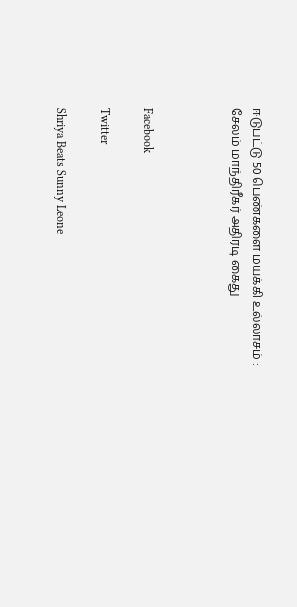ஈடுபட்டு 50 பெண்களை மயக்கி உல்லாசம் : சேலம் மாந்திரீகர் அதிரடி கைது



Facebook

Twitter

Shriya Beats Sunny Leone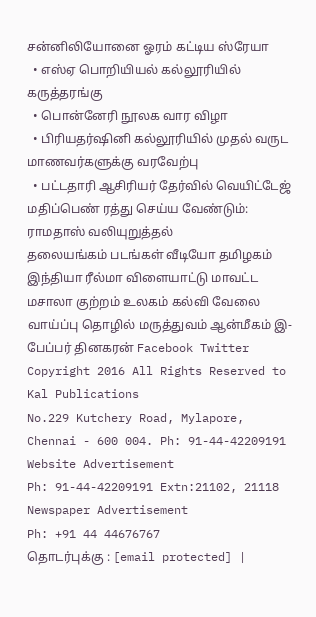சன்னிலியோனை ஓரம் கட்டிய ஸ்ரேயா
  • எஸ்ஏ பொறியியல் கல்லூரியில் கருத்தரங்கு
  • பொன்னேரி நூலக வார விழா
  • பிரியதர்ஷினி கல்லூரியில் முதல் வருட மாணவர்களுக்கு வரவேற்பு
  • பட்டதாரி ஆசிரியர் தேர்வில் வெயிட்டேஜ் மதிப்பெண் ரத்து செய்ய வேண்டும்: ராமதாஸ் வலியுறுத்தல்
தலையங்கம் படங்கள் வீடியோ தமிழகம் இந்தியா ரீல்மா விளையாட்டு மாவட்ட மசாலா குற்றம் உலகம் கல்வி வேலை வாய்ப்பு தொழில் மருத்துவம் ஆன்மீகம் இ-பேப்பர் தினகரன் Facebook Twitter
Copyright 2016 All Rights Reserved to Kal Publications
No.229 Kutchery Road, Mylapore, Chennai - 600 004. Ph: 91-44-42209191
Website Advertisement
Ph: 91-44-42209191 Extn:21102, 21118
Newspaper Advertisement
Ph: +91 44 44676767
தொடர்புக்கு : [email protected] |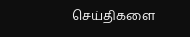செய்திகளை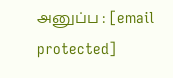அனுப்ப : [email protected]